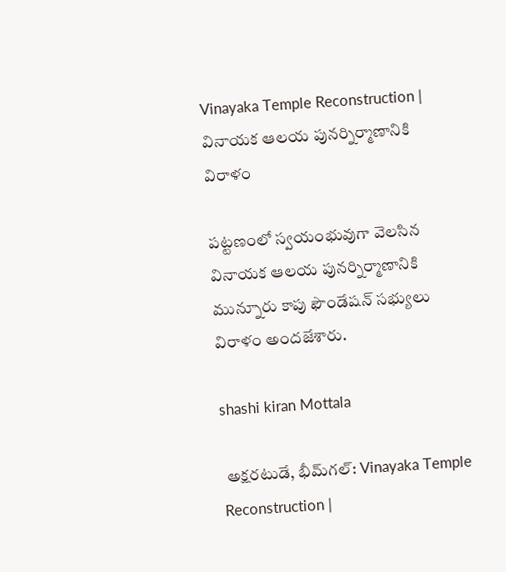Vinayaka Temple Reconstruction | వినాయక ఆలయ పునర్నిర్మాణానికి విరాళం

పట్టణంలో స్వయంభువుగా వెలసిన వినాయక ఆలయ పునర్నిర్మాణానికి మున్నూరు కాపు ఫౌండేషన్‌ సభ్యులు విరాళం అందజేశారు.

shashi kiran Mottala

 అక్షరటుడే, భీమ్‌గల్‌: Vinayaka Temple Reconstruction |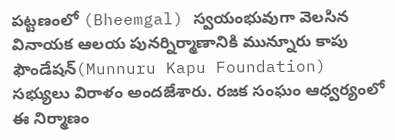పట్టణంలో (Bheemgal) స్వయంభువుగా వెలసిన వినాయక ఆలయ పునర్నిర్మాణానికి మున్నూరు కాపు ఫౌండేషన్‌(Munnuru Kapu Foundation) సభ్యులు విరాళం అందజేశారు. రజక సంఘం ఆధ్వర్యంలో ఈ నిర్మాణం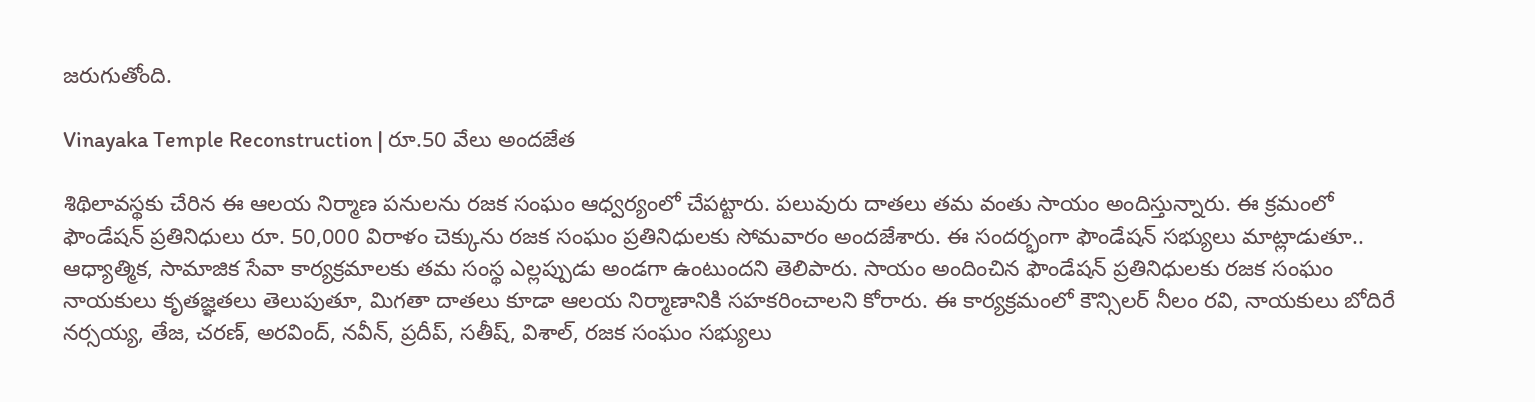జరుగుతోంది.

Vinayaka Temple Reconstruction | రూ.50 వేలు అందజేత

శిథిలావస్థకు చేరిన ఈ ఆలయ నిర్మాణ పనులను రజక సంఘం ఆధ్వర్యంలో చేపట్టారు. పలువురు దాతలు తమ వంతు సాయం అందిస్తున్నారు. ఈ క్రమంలో ఫౌండేషన్‌ ప్రతినిధులు రూ. 50,000 విరాళం చెక్కును రజక సంఘం ప్రతినిధులకు సోమవారం అందజేశారు. ఈ సందర్భంగా ఫౌండేషన్ సభ్యులు మాట్లాడుతూ.. ఆధ్యాత్మిక, సామాజిక సేవా కార్యక్రమాలకు తమ సంస్థ ఎల్లప్పుడు అండగా ఉంటుందని తెలిపారు. సాయం అందించిన ఫౌండేషన్ ప్రతినిధులకు రజక సంఘం నాయకులు కృతజ్ఞతలు తెలుపుతూ, మిగతా దాతలు కూడా ఆలయ నిర్మాణానికి సహకరించాలని కోరారు. ఈ కార్యక్రమంలో కౌన్సిలర్‌ నీలం రవి, నాయకులు బోదిరే నర్సయ్య, తేజ, చరణ్, అరవింద్, నవీన్, ప్రదీప్, సతీష్, విశాల్, రజక సంఘం సభ్యులు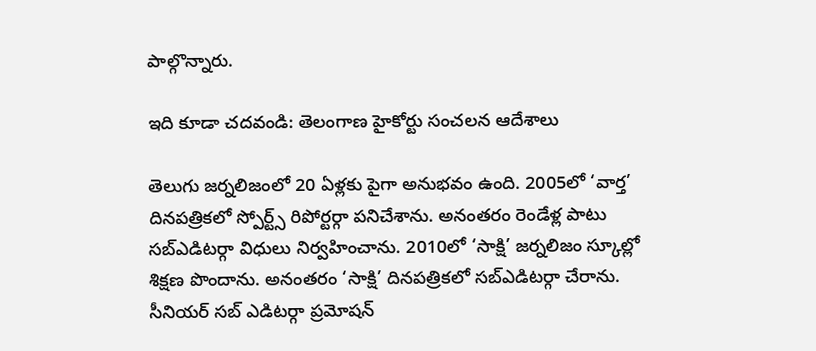పాల్గొన్నారు.

ఇది కూడా చదవండి: తెలంగాణ హైకోర్టు సంచలన ఆదేశాలు

తెలుగు జర్నలిజంలో 20 ఏళ్లకు పైగా అనుభవం ఉంది. 2005లో ‘వార్త’ దినపత్రికలో స్పోర్ట్స్ రిపోర్టర్గా పనిచేశాను. అనంతరం రెండేళ్ల పాటు సబ్ఎడిటర్గా విధులు నిర్వహించాను. 2010లో ‘సాక్షి’ జర్నలిజం స్కూల్లో శిక్షణ పొందాను. అనంతరం ‘సాక్షి’ దినపత్రికలో సబ్ఎడిటర్గా చేరాను. సీనియర్ సబ్ ఎడిటర్గా ప్రమోషన్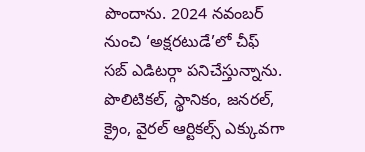పొందాను. 2024 నవంబర్ నుంచి ‘అక్షరటుడే’లో చీఫ్ సబ్ ఎడిటర్గా పనిచేస్తున్నాను. పొలిటికల్, స్థానికం, జనరల్, క్రైం, వైరల్ ఆర్టికల్స్ ఎక్కువగా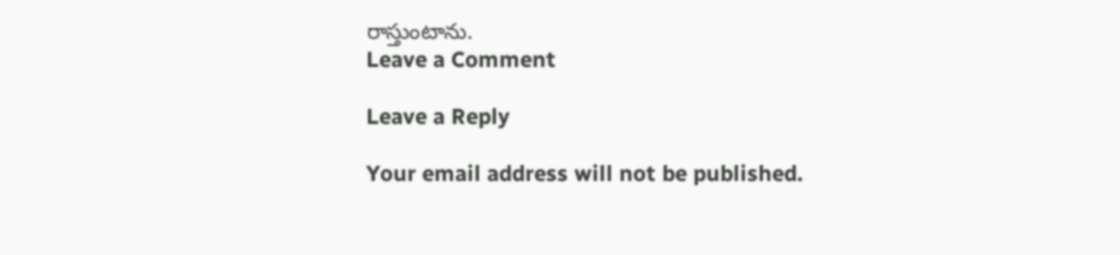రాస్తుంటాను.
Leave a Comment

Leave a Reply

Your email address will not be published.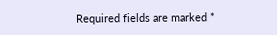Required fields are marked *